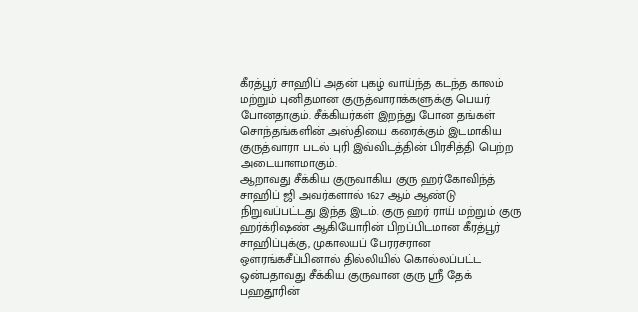கீரத்பூர் சாஹிப் அதன் புகழ் வாய்ந்த கடந்த காலம் மற்றும் புனிதமான குருத்வாராக்களுக்கு பெயர் போனதாகும். சீக்கியர்கள் இறந்து போன தங்கள் சொந்தங்களின் அஸ்தியை கரைக்கும் இடமாகிய குருத்வாரா படல் புரி இவ்விடத்தின் பிரசித்தி பெற்ற அடையாளமாகும்.
ஆறாவது சீக்கிய குருவாகிய குரு ஹர்கோவிந்த் சாஹிப் ஜி அவர்களால் 1627 ஆம் ஆண்டு நிறுவப்பட்டது இந்த இடம். குரு ஹர் ராய் மற்றும் குரு ஹர்க்ரிஷண் ஆகியோரின் பிறப்பிடமான கீரத்பூர் சாஹிப்புக்கு, முகாலயப் பேரரசரான ஔரங்கசீப்பினால் தில்லியில் கொல்லப்பட்ட ஒன்பதாவது சீக்கிய குருவான குரு ஸ்ரீ தேக் பஹதூரின்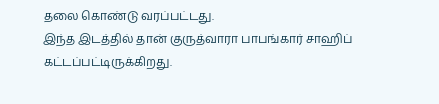தலை கொண்டு வரப்பட்டது.
இந்த இடத்தில் தான் குருத்வாரா பாபங்கார் சாஹிப் கட்டப்பட்டிருக்கிறது.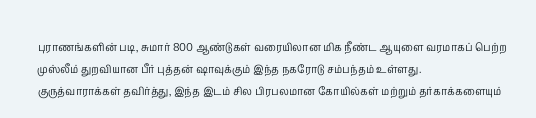புராணங்களின் படி, சுமார் 800 ஆண்டுகள் வரையிலான மிக நீண்ட ஆயுளை வரமாகப் பெற்ற முஸ்லீம் துறவியான பீர் புத்தன் ஷாவுக்கும் இந்த நகரோடு சம்பந்தம் உள்ளது.
குருத்வாராக்கள் தவிர்த்து, இந்த இடம் சில பிரபலமான கோயில்கள் மற்றும் தர்காக்களையும்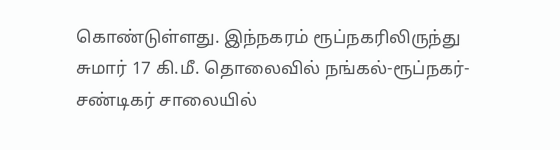கொண்டுள்ளது. இந்நகரம் ரூப்நகரிலிருந்து சுமார் 17 கி.மீ. தொலைவில் நங்கல்-ரூப்நகர்-சண்டிகர் சாலையில்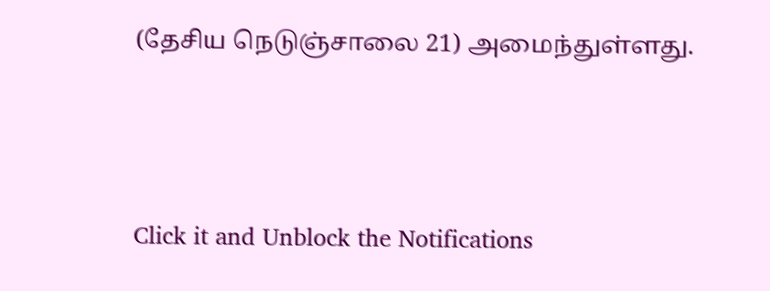(தேசிய நெடுஞ்சாலை 21) அமைந்துள்ளது.



Click it and Unblock the Notifications